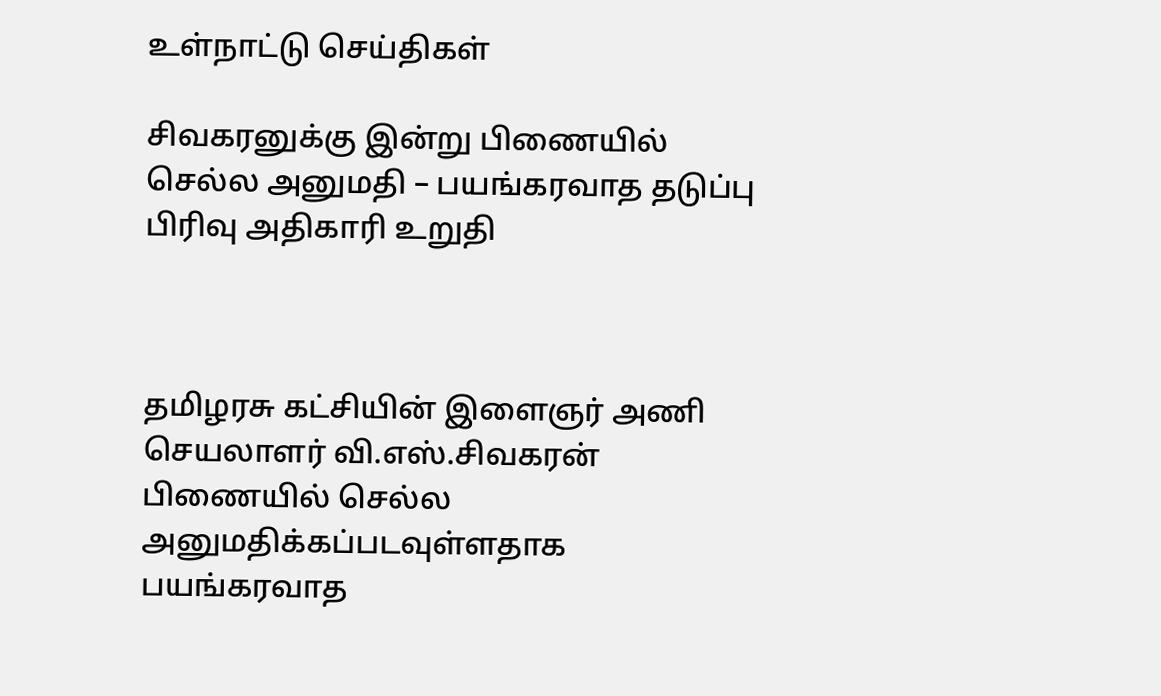உள்நாட்டு செய்திகள்

சிவகரனுக்கு இன்று பிணையில் செல்ல அனுமதி – பயங்கரவாத தடுப்பு பிரிவு அதிகாரி உறுதி



தமிழரசு கட்சியின் இளைஞர் அணி செயலாளர் வி.எஸ்.சிவகரன் பிணையில் செல்ல அனுமதிக்கப்படவுள்ளதாக பயங்கரவாத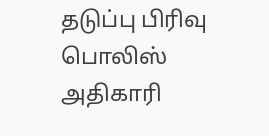தடுப்பு பிரிவு பொலிஸ் அதிகாரி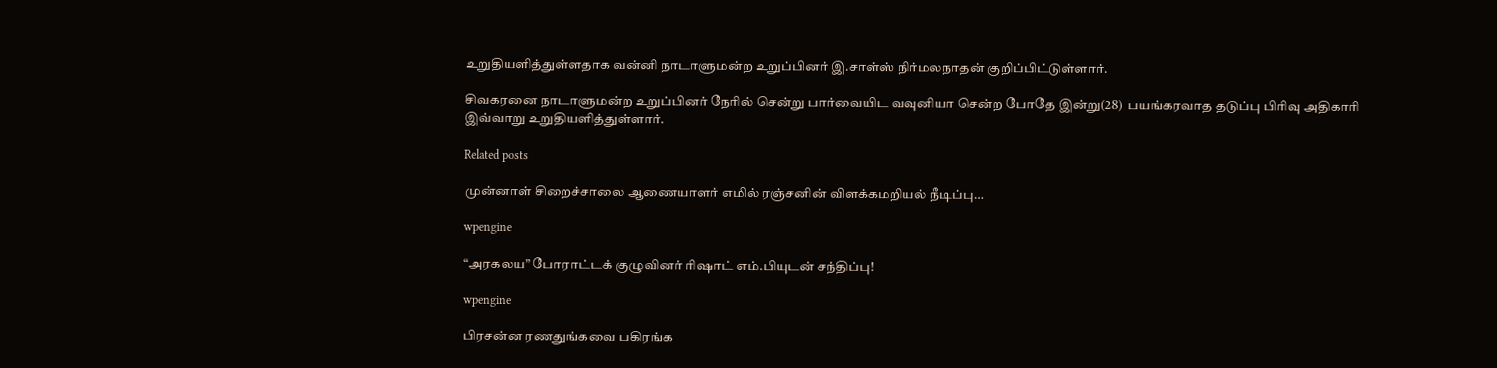உறுதியளித்துள்ளதாக வன்னி நாடாளுமன்ற உறுப்பினர் இ.சாள்ஸ் நிர்மலநாதன் குறிப்பிட்டுள்ளார்.

சிவகரனை நாடாளுமன்ற உறுப்பினர் நேரில் சென்று பார்வையிட வவுனியா சென்ற போதே இன்று(28)  பயங்கரவாத தடுப்பு பிரிவு அதிகாரி இவ்வாறு உறுதியளித்துள்ளார்.

Related posts

முன்னாள் சிறைச்சாலை ஆணையாளர் எமில் ரஞ்சனின் விளக்கமறியல் நீடிப்பு…

wpengine

“அரகலய” போராட்டக் குழுவினர் ரிஷாட் எம்.பியுடன் சந்திப்பு!

wpengine

பிரசன்ன ரணதுங்கவை பகிரங்க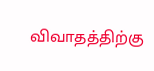விவாதத்திற்கு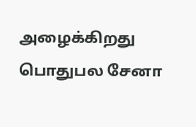அழைக்கிறது பொதுபல சேனா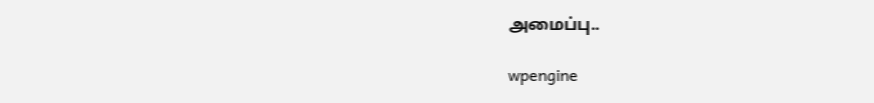அமைப்பு..

wpengine